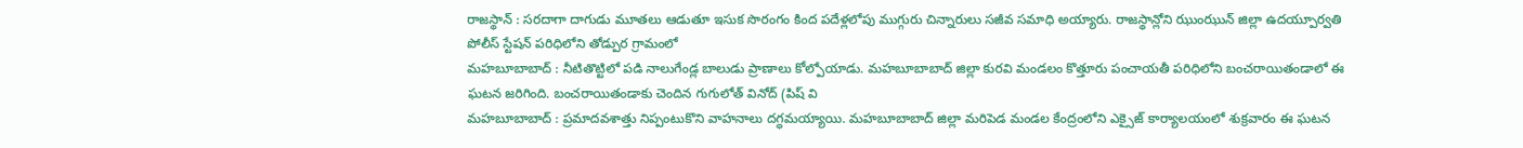రాజస్థాన్ : సరదాగా దాగుడు మూతలు ఆడుతూ ఇసుక సొరంగం కింద పదేళ్లలోపు ముగ్గురు చిన్నారులు సజీవ సమాధి అయ్యారు. రాజస్థాన్లోని ఝుంఝున్ జిల్లా ఉదయ్పూర్వతి పోలీస్ స్టేషన్ పరిధిలోని తోడ్పుర గ్రామంలో
మహబూబాబాద్ : నీటితొట్టిలో పడి నాలుగేండ్ల బాలుడు ప్రాణాలు కోల్పోయాడు. మహబూబాబాద్ జిల్లా కురవి మండలం కొత్తూరు పంచాయతీ పరిధిలోని బంచరాయితండాలో ఈ ఘటన జరిగింది. బంచరాయితండాకు చెందిన గుగులోత్ వినోద్ (పిష్ వి
మహబూబాబాద్ : ప్రమాదవశాత్తు నిప్పంటుకొని వాహనాలు దగ్ధమయ్యాయి. మహబూబాబాద్ జిల్లా మరిపెడ మండల కేంద్రంలోని ఎక్సైజ్ కార్యాలయంలో శుక్రవారం ఈ ఘటన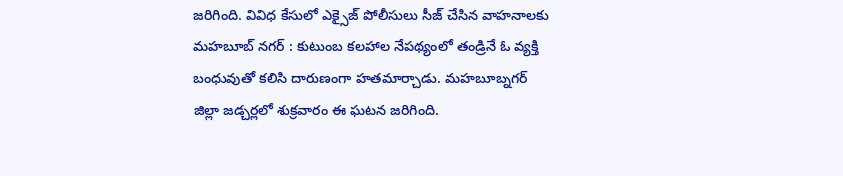జరిగింది. వివిధ కేసులో ఎక్సైజ్ పోలీసులు సీజ్ చేసిన వాహనాలకు
మహబూబ్ నగర్ : కుటుంబ కలహాల నేపథ్యంలో తండ్రినే ఓ వ్యక్తి బంధువుతో కలిసి దారుణంగా హతమార్చాడు. మహబూబ్నగర్ జిల్లా జడ్చర్లలో శుక్రవారం ఈ ఘటన జరిగింది.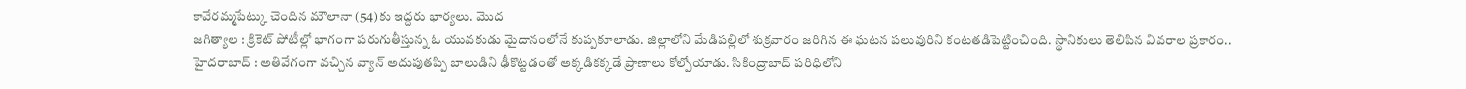కావేరమ్మపేట్కు చెందిన మౌలానా (54)కు ఇద్దరు భార్యలు. మొద
జగిత్యాల : క్రికెట్ పోటీల్లో భాగంగా పరుగుతీస్తున్న ఓ యువకుడు మైదానంలోనే కుప్పకూలాడు. జిల్లాలోని మేడిపల్లిలో శుక్రవారం జరిగిన ఈ ఘటన పలువురిని కంటతడిపెట్టించింది. స్థానికులు తెలిపిన వివరాల ప్రకారం..
హైదరాబాద్ : అతివేగంగా వచ్చిన వ్యాన్ అదుపుతప్పి బాలుడిని ఢీకొట్టడంతో అక్కడికక్కడే ప్రాణాలు కోల్పోయాడు. సికింద్రాబాద్ పరిధిలోని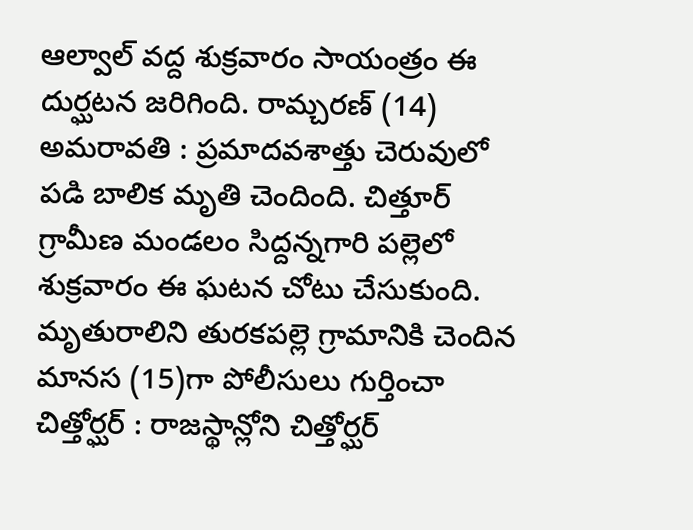ఆల్వాల్ వద్ద శుక్రవారం సాయంత్రం ఈ దుర్ఘటన జరిగింది. రామ్చరణ్ (14)
అమరావతి : ప్రమాదవశాత్తు చెరువులో పడి బాలిక మృతి చెందింది. చిత్తూర్ గ్రామీణ మండలం సిద్దన్నగారి పల్లెలో శుక్రవారం ఈ ఘటన చోటు చేసుకుంది. మృతురాలిని తురకపల్లె గ్రామానికి చెందిన మానస (15)గా పోలీసులు గుర్తించా
చిత్తోర్ఘర్ : రాజస్థాన్లోని చిత్తోర్ఘర్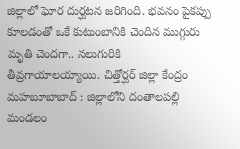జిల్లాలో ఘోర దుర్ఘటన జరిగింది. భవనం పైకప్పు కూలడంతో ఒకే కుటుంబానికి చెందిన ముగ్గురు మృతి చెందగా.. నలుగురికి తీవ్రగాయాలయ్యాయి. చిత్తోర్ఘర్ జిల్లా కేంద్రం
మహబూబాబాద్ : జిల్లాలోని దంతాలపల్లి మండలం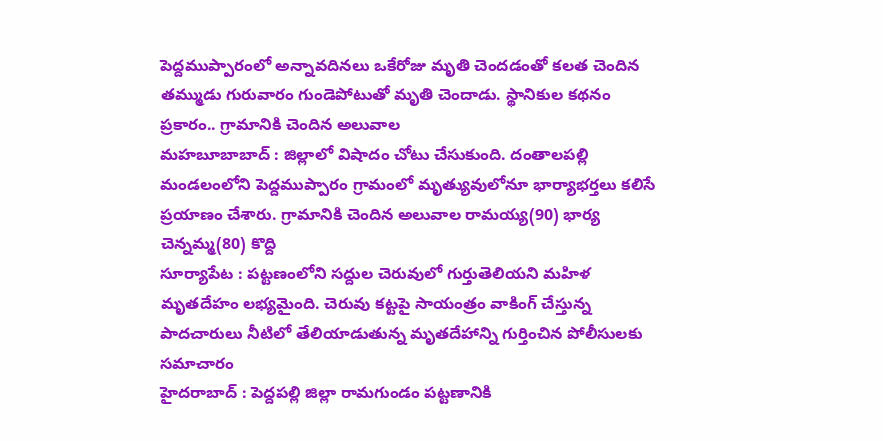పెద్దముప్పారంలో అన్నావదినలు ఒకేరోజు మృతి చెందడంతో కలత చెందిన తమ్ముడు గురువారం గుండెపోటుతో మృతి చెందాడు. స్థానికుల కథనం ప్రకారం.. గ్రామానికి చెందిన అలువాల
మహబూబాబాద్ : జిల్లాలో విషాదం చోటు చేసుకుంది. దంతాలపల్లి మండలంలోని పెద్దముప్పారం గ్రామంలో మృత్యువులోనూ భార్యాభర్తలు కలిసే ప్రయాణం చేశారు. గ్రామానికి చెందిన అలువాల రామయ్య(90) భార్య చెన్నమ్మ(80) కొద్ది
సూర్యాపేట : పట్టణంలోని సద్దుల చెరువులో గుర్తుతెలియని మహిళ మృతదేహం లభ్యమైంది. చెరువు కట్టపై సాయంత్రం వాకింగ్ చేస్తున్న పాదచారులు నీటిలో తేలియాడుతున్న మృతదేహాన్ని గుర్తించిన పోలీసులకు సమాచారం
హైదరాబాద్ : పెద్దపల్లి జిల్లా రామగుండం పట్టణానికి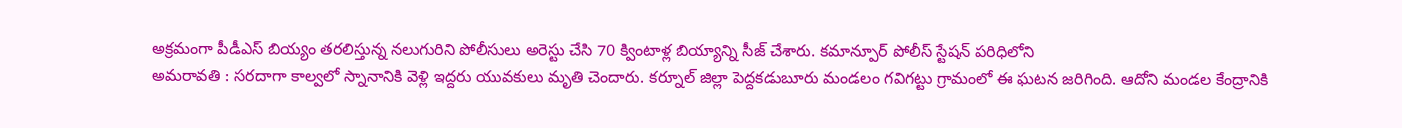అక్రమంగా పీడీఎస్ బియ్యం తరలిస్తున్న నలుగురిని పోలీసులు అరెస్టు చేసి 70 క్వింటాళ్ల బియ్యాన్ని సీజ్ చేశారు. కమాన్పూర్ పోలీస్ స్టేషన్ పరిధిలోని
అమరావతి : సరదాగా కాల్వలో స్నానానికి వెళ్లి ఇద్దరు యువకులు మృతి చెందారు. కర్నూల్ జిల్లా పెద్దకడుబూరు మండలం గవిగట్టు గ్రామంలో ఈ ఘటన జరిగింది. ఆదోని మండల కేంద్రానికి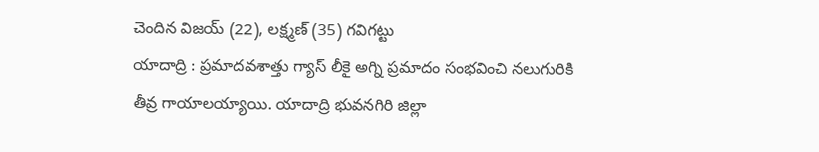చెందిన విజయ్ (22), లక్ష్మణ్ (35) గవిగట్టు
యాదాద్రి : ప్రమాదవశాత్తు గ్యాస్ లీకై అగ్ని ప్రమాదం సంభవించి నలుగురికి తీవ్ర గాయాలయ్యాయి. యాదాద్రి భువనగిరి జిల్లా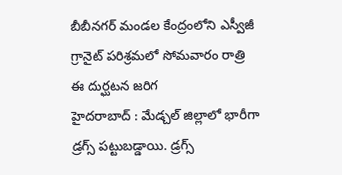బీబీనగర్ మండల కేంద్రంలోని ఎస్వీజీ గ్రానైట్ పరిశ్రమలో సోమవారం రాత్రి ఈ దుర్ఘటన జరిగ
హైదరాబాద్ : మేడ్చల్ జిల్లాలో భారీగా డ్రగ్స్ పట్టుబడ్డాయి. డ్రగ్స్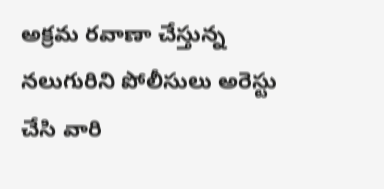అక్రమ రవాణా చేస్తున్న నలుగురిని పోలీసులు అరెస్టు చేసి వారి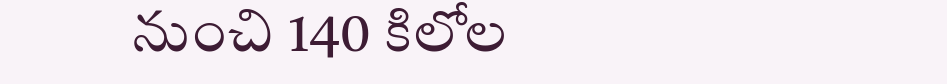నుంచి 140 కిలోల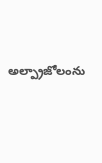అల్ప్రాజోలంను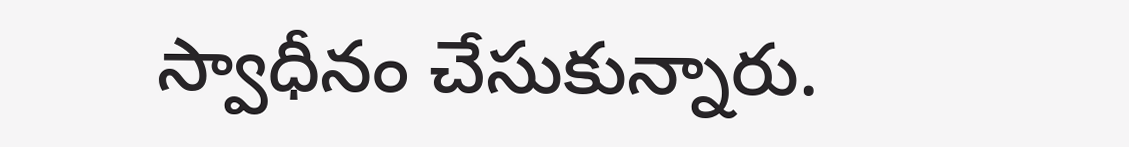స్వాధీనం చేసుకున్నారు.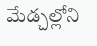మేడ్చల్లోని